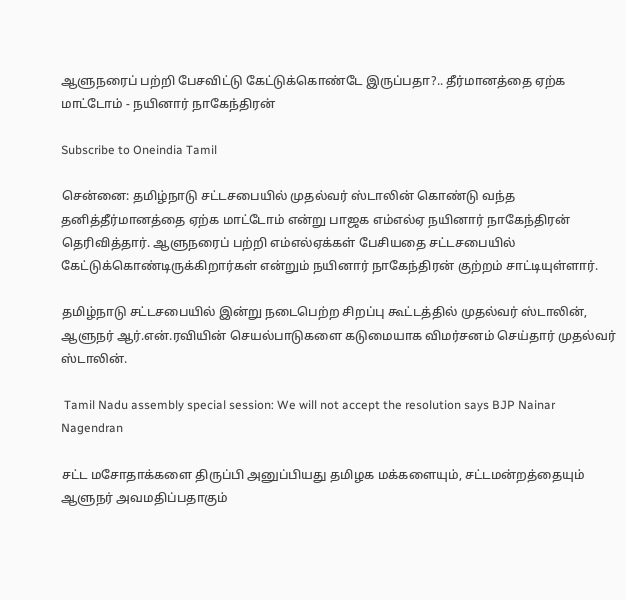ஆளுநரைப் பற்றி பேசவிட்டு கேட்டுக்கொண்டே இருப்பதா?.. தீர்மானத்தை ஏற்க மாட்டோம் - நயினார் நாகேந்திரன்

Subscribe to Oneindia Tamil

சென்னை: தமிழ்நாடு சட்டசபையில் முதல்வர் ஸ்டாலின் கொண்டு வந்த தனித்தீர்மானத்தை ஏற்க மாட்டோம் என்று பாஜக எம்எல்ஏ நயினார் நாகேந்திரன் தெரிவித்தார். ஆளுநரைப் பற்றி எம்எல்ஏக்கள் பேசியதை சட்டசபையில் கேட்டுக்கொண்டிருக்கிறார்கள் என்றும் நயினார் நாகேந்திரன் குற்றம் சாட்டியுள்ளார்.

தமிழ்நாடு சட்டசபையில் இன்று நடைபெற்ற சிறப்பு கூட்டத்தில் முதல்வர் ஸ்டாலின், ஆளுநர் ஆர்.என்.ரவியின் செயல்பாடுகளை கடுமையாக விமர்சனம் செய்தார் முதல்வர் ஸ்டாலின்.

 Tamil Nadu assembly special session: We will not accept the resolution says BJP Nainar Nagendran

சட்ட மசோதாக்களை திருப்பி அனுப்பியது தமிழக மக்களையும், சட்டமன்றத்தையும் ஆளுநர் அவமதிப்பதாகும்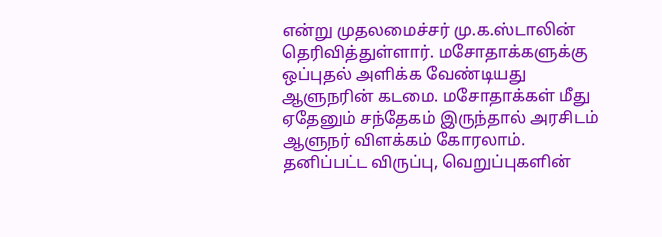என்று முதலமைச்சர் மு.க.ஸ்டாலின் தெரிவித்துள்ளார். மசோதாக்களுக்கு ஒப்புதல் அளிக்க வேண்டியது ஆளுநரின் கடமை. மசோதாக்கள் மீது ஏதேனும் சந்தேகம் இருந்தால் அரசிடம் ஆளுநர் விளக்கம் கோரலாம். தனிப்பட்ட விருப்பு, வெறுப்புகளின்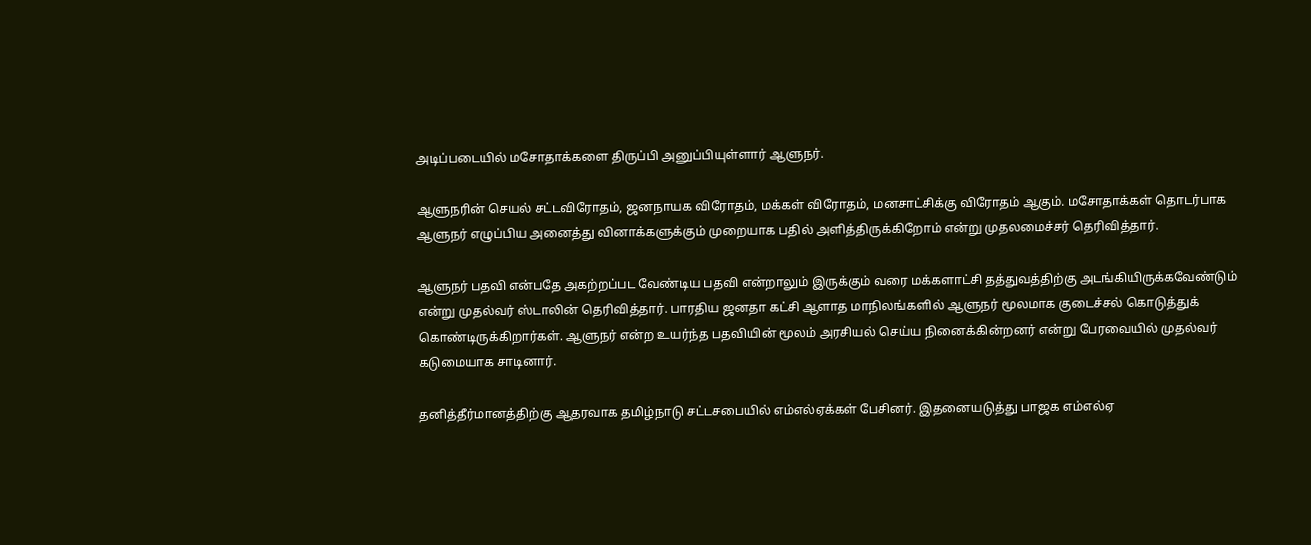அடிப்படையில் மசோதாக்களை திருப்பி அனுப்பியுள்ளார் ஆளுநர்.

ஆளுநரின் செயல் சட்டவிரோதம், ஜனநாயக விரோதம், மக்கள் விரோதம், மனசாட்சிக்கு விரோதம் ஆகும். மசோதாக்கள் தொடர்பாக ஆளுநர் எழுப்பிய அனைத்து வினாக்களுக்கும் முறையாக பதில் அளித்திருக்கிறோம் என்று முதலமைச்சர் தெரிவித்தார்.

ஆளுநர் பதவி என்பதே அகற்றப்பட வேண்டிய பதவி என்றாலும் இருக்கும் வரை மக்களாட்சி தத்துவத்திற்கு அடங்கியிருக்கவேண்டும் என்று முதல்வர் ஸ்டாலின் தெரிவித்தார். பாரதிய ஜனதா கட்சி ஆளாத மாநிலங்களில் ஆளுநர் மூலமாக குடைச்சல் கொடுத்துக் கொண்டிருக்கிறார்கள். ஆளுநர் என்ற உயர்ந்த பதவியின் மூலம் அரசியல் செய்ய நினைக்கின்றனர் என்று பேரவையில் முதல்வர் கடுமையாக சாடினார்.

தனித்தீர்மானத்திற்கு ஆதரவாக தமிழ்நாடு சட்டசபையில் எம்எல்ஏக்கள் பேசினர். இதனையடுத்து பாஜக எம்எல்ஏ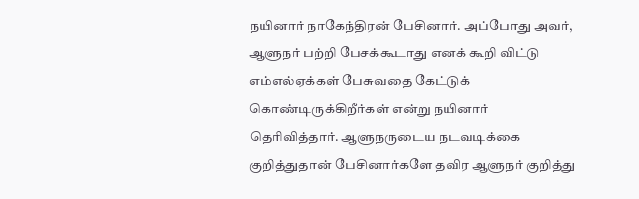நயினார் நாகேந்திரன் பேசினார். அப்போது அவர், ஆளுநர் பற்றி பேசக்கூடாது எனக் கூறி விட்டு எம்எல்ஏக்கள் பேசுவதை கேட்டுக் கொண்டிருக்கிறீர்கள் என்று நயினார் தெரிவித்தார். ஆளுநருடைய நடவடிக்கை குறித்துதான் பேசினார்களே தவிர ஆளுநர் குறித்து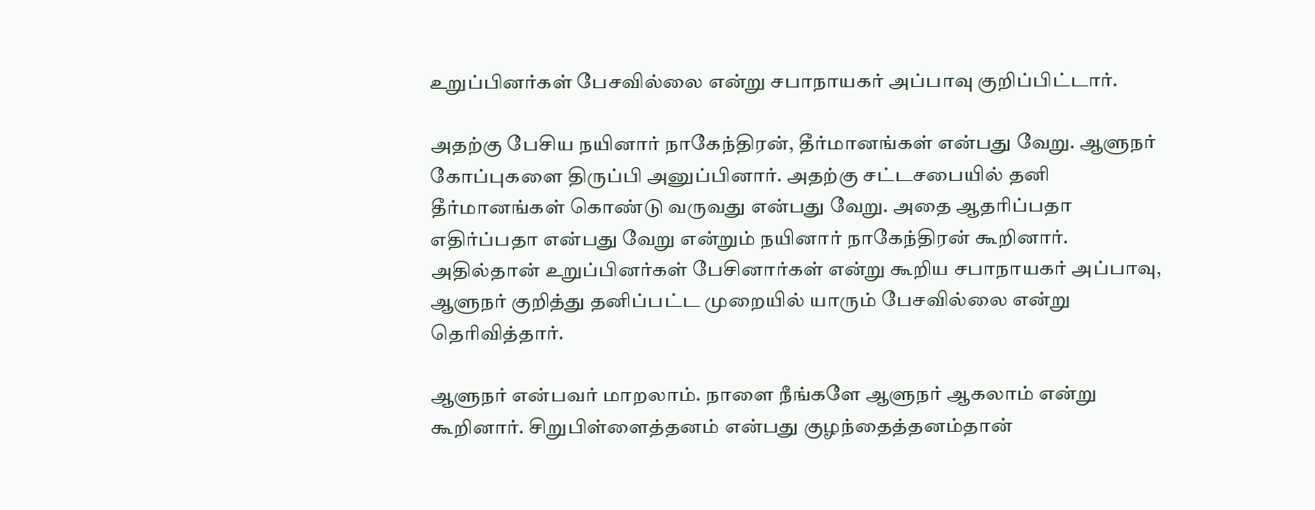உறுப்பினர்கள் பேசவில்லை என்று சபாநாயகர் அப்பாவு குறிப்பிட்டார்.

அதற்கு பேசிய நயினார் நாகேந்திரன், தீர்மானங்கள் என்பது வேறு. ஆளுநர் கோப்புகளை திருப்பி அனுப்பினார். அதற்கு சட்டசபையில் தனி தீர்மானங்கள் கொண்டு வருவது என்பது வேறு. அதை ஆதரிப்பதா எதிர்ப்பதா என்பது வேறு என்றும் நயினார் நாகேந்திரன் கூறினார். அதில்தான் உறுப்பினர்கள் பேசினார்கள் என்று கூறிய சபாநாயகர் அப்பாவு, ஆளுநர் குறித்து தனிப்பட்ட முறையில் யாரும் பேசவில்லை என்று தெரிவித்தார்.

ஆளுநர் என்பவர் மாறலாம். நாளை நீங்களே ஆளுநர் ஆகலாம் என்று கூறினார். சிறுபிள்ளைத்தனம் என்பது குழந்தைத்தனம்தான்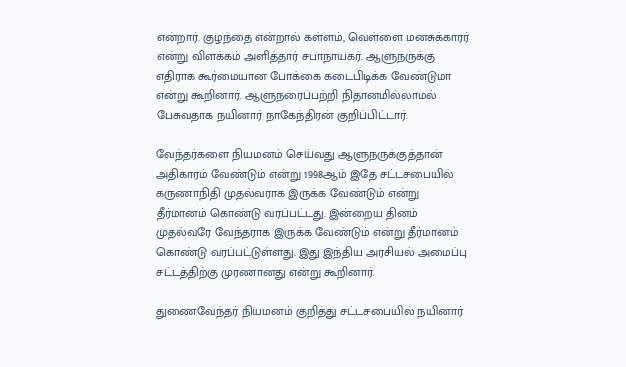என்றார். குழந்தை என்றால் கள்ளம், வெள்ளை மனசுக்காரர் என்று விளக்கம் அளித்தார் சபாநாயகர். ஆளுநருக்கு எதிராக கூர்மையான போக்கை கடைபிடிக்க வேண்டுமா என்று கூறினார். ஆளுநரைப்பற்றி நிதானமில்லாமல் பேசுவதாக நயினார் நாகேந்திரன் குறிப்பிட்டார்.

வேந்தர்களை நியமனம் செய்வது ஆளுநருக்குத்தான் அதிகாரம் வேண்டும் என்று 1998ஆம் இதே சட்டசபையில் கருணாநிதி முதல்வராக இருக்க வேண்டும் என்று தீர்மானம் கொண்டு வரப்பட்டது. இன்றைய தினம் முதல்வரே வேந்தராக இருக்க வேண்டும் என்று தீர்மானம் கொண்டு வரப்பட்டுள்ளது. இது இந்திய அரசியல் அமைப்பு சட்டத்திற்கு முரணானது என்று கூறினார்.

துணைவேந்தர் நியமனம் குறித்து சட்டசபையில் நயினார்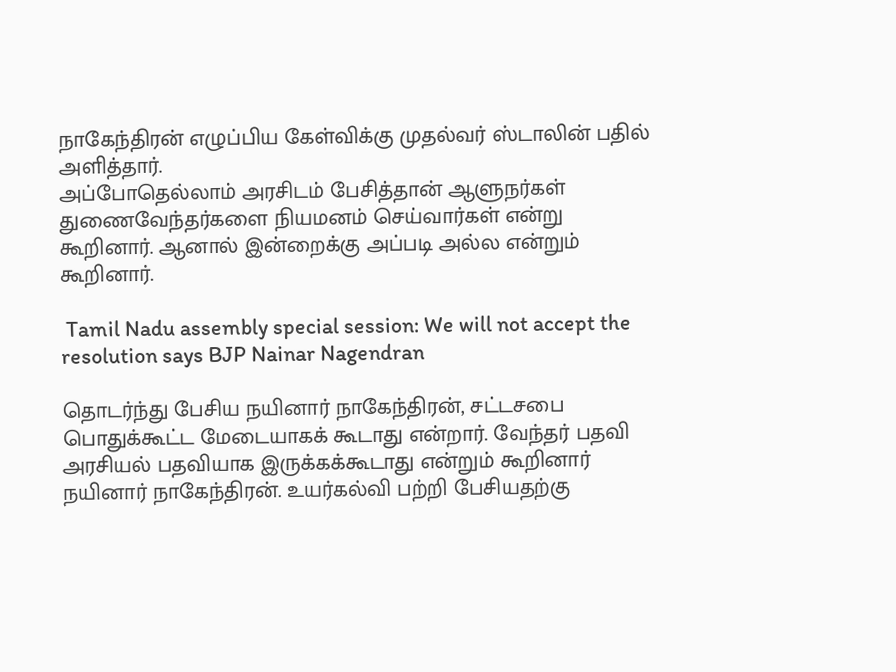நாகேந்திரன் எழுப்பிய கேள்விக்கு முதல்வர் ஸ்டாலின் பதில் அளித்தார்.
அப்போதெல்லாம் அரசிடம் பேசித்தான் ஆளுநர்கள் துணைவேந்தர்களை நியமனம் செய்வார்கள் என்று கூறினார். ஆனால் இன்றைக்கு அப்படி அல்ல என்றும் கூறினார்.

 Tamil Nadu assembly special session: We will not accept the resolution says BJP Nainar Nagendran

தொடர்ந்து பேசிய நயினார் நாகேந்திரன், சட்டசபை பொதுக்கூட்ட மேடையாகக் கூடாது என்றார். வேந்தர் பதவி அரசியல் பதவியாக இருக்கக்கூடாது என்றும் கூறினார் நயினார் நாகேந்திரன். உயர்கல்வி பற்றி பேசியதற்கு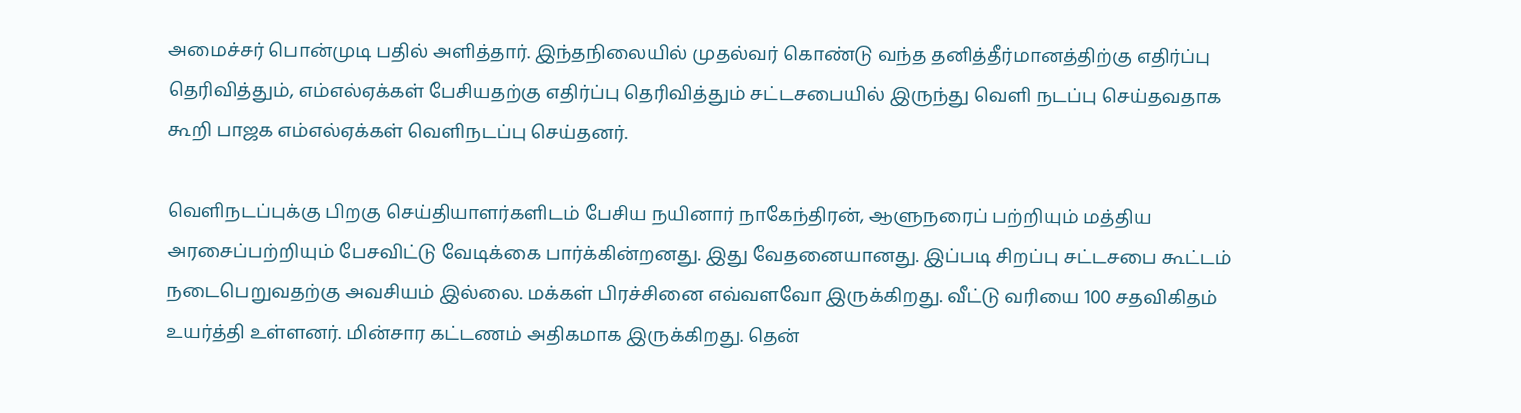அமைச்சர் பொன்முடி பதில் அளித்தார். இந்தநிலையில் முதல்வர் கொண்டு வந்த தனித்தீர்மானத்திற்கு எதிர்ப்பு தெரிவித்தும், எம்எல்ஏக்கள் பேசியதற்கு எதிர்ப்பு தெரிவித்தும் சட்டசபையில் இருந்து வெளி நடப்பு செய்தவதாக கூறி பாஜக எம்எல்ஏக்கள் வெளிநடப்பு செய்தனர்.

வெளிநடப்புக்கு பிறகு செய்தியாளர்களிடம் பேசிய நயினார் நாகேந்திரன், ஆளுநரைப் பற்றியும் மத்திய அரசைப்பற்றியும் பேசவிட்டு வேடிக்கை பார்க்கின்றனது. இது வேதனையானது. இப்படி சிறப்பு சட்டசபை கூட்டம் நடைபெறுவதற்கு அவசியம் இல்லை. மக்கள் பிரச்சினை எவ்வளவோ இருக்கிறது. வீட்டு வரியை 100 சதவிகிதம் உயர்த்தி உள்ளனர். மின்சார கட்டணம் அதிகமாக இருக்கிறது. தென்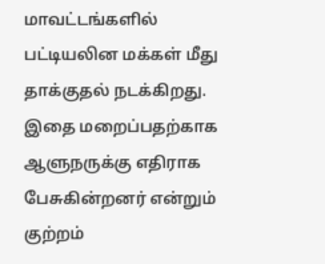மாவட்டங்களில் பட்டியலின மக்கள் மீது தாக்குதல் நடக்கிறது. இதை மறைப்பதற்காக ஆளுநருக்கு எதிராக பேசுகின்றனர் என்றும் குற்றம்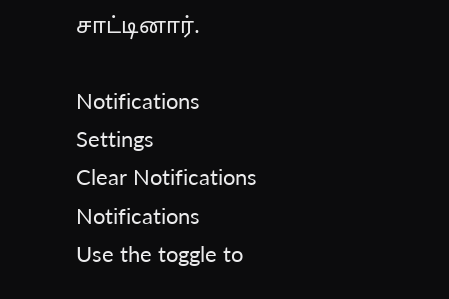சாட்டினார்.

Notifications
Settings
Clear Notifications
Notifications
Use the toggle to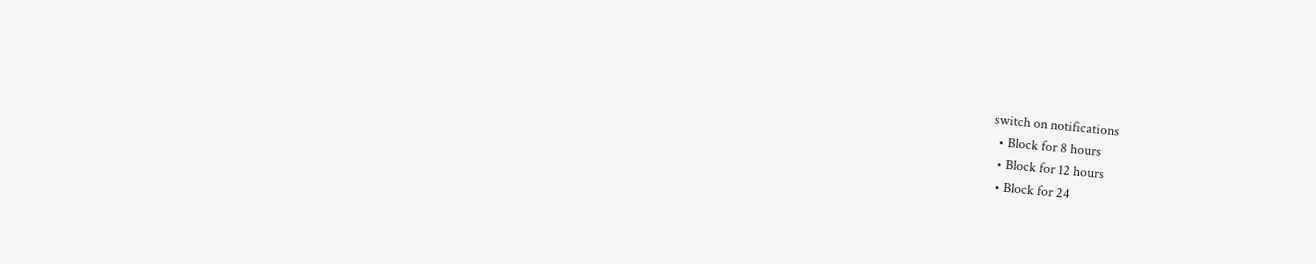switch on notifications
  • Block for 8 hours
  • Block for 12 hours
  • Block for 24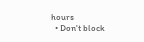hours
  • Don't block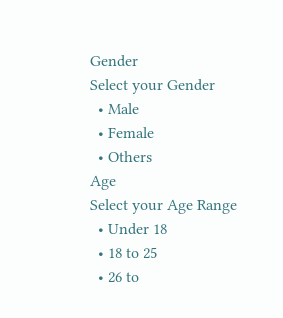Gender
Select your Gender
  • Male
  • Female
  • Others
Age
Select your Age Range
  • Under 18
  • 18 to 25
  • 26 to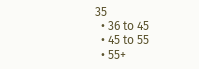35
  • 36 to 45
  • 45 to 55
  • 55+